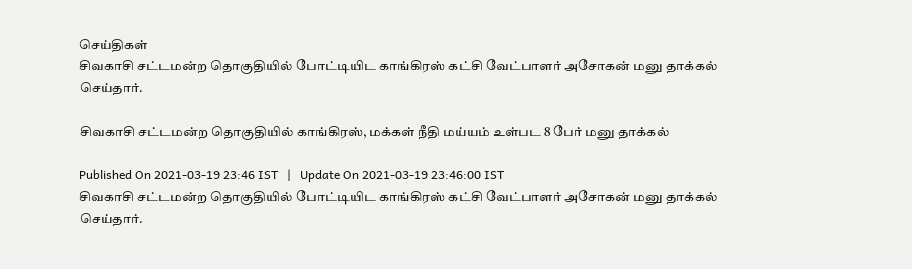செய்திகள்
சிவகாசி சட்டமன்ற தொகுதியில் போட்டியிட காங்கிரஸ் கட்சி வேட்பாளர் அசோகன் மனு தாக்கல் செய்தார்.

சிவகாசி சட்டமன்ற தொகுதியில் காங்கிரஸ், மக்கள் நீதி மய்யம் உள்பட 8 பேர் மனு தாக்கல்

Published On 2021-03-19 23:46 IST   |   Update On 2021-03-19 23:46:00 IST
சிவகாசி சட்டமன்ற தொகுதியில் போட்டியிட காங்கிரஸ் கட்சி வேட்பாளர் அசோகன் மனு தாக்கல் செய்தார்.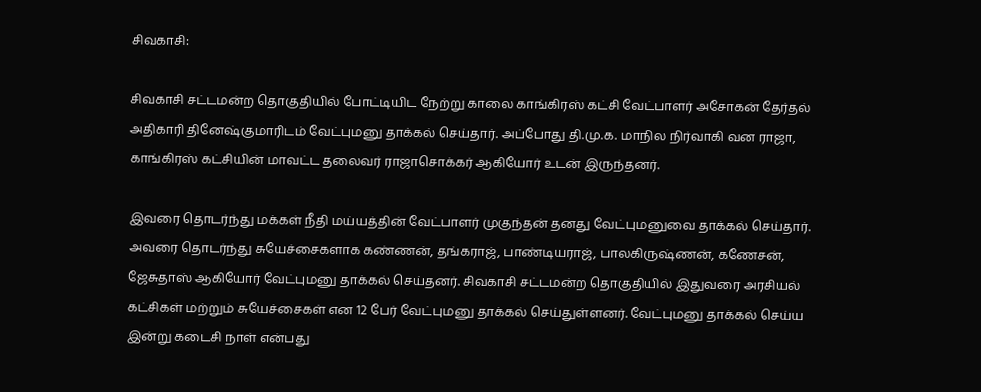சிவகாசி:

சிவகாசி சட்டமன்ற தொகுதியில் போட்டியிட நேற்று காலை காங்கிரஸ் கட்சி வேட்பாளர் அசோகன் தேர்தல் அதிகாரி தினேஷ்குமாரிடம் வேட்புமனு தாக்கல் செய்தார். அப்போது தி.மு.க. மாநில நிர்வாகி வன ராஜா, காங்கிரஸ் கட்சியின் மாவட்ட தலைவர் ராஜாசொக்கர் ஆகியோர் உடன் இருந்தனர்.

இவரை தொடர்ந்து மக்கள் நீதி மய்யத்தின் வேட்பாளர் முகுந்தன் தனது வேட்புமனுவை தாக்கல் செய்தார். அவரை தொடர்ந்து சுயேச்சைகளாக கண்ணன், தங்கராஜ், பாண்டியராஜ், பாலகிருஷ்ணன், கணேசன், ஜேசுதாஸ் ஆகியோர் வேட்புமனு தாக்கல் செய்தனர். சிவகாசி சட்டமன்ற தொகுதியில் இதுவரை அரசியல் கட்சிகள் மற்றும் சுயேச்சைகள் என 12 பேர் வேட்புமனு தாக்கல் செய்துள்ளனர். வேட்புமனு தாக்கல் செய்ய இன்று கடைசி நாள் என்பது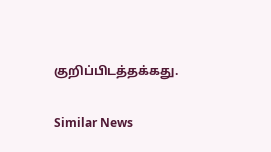குறிப்பிடத்தக்கது.

Similar News